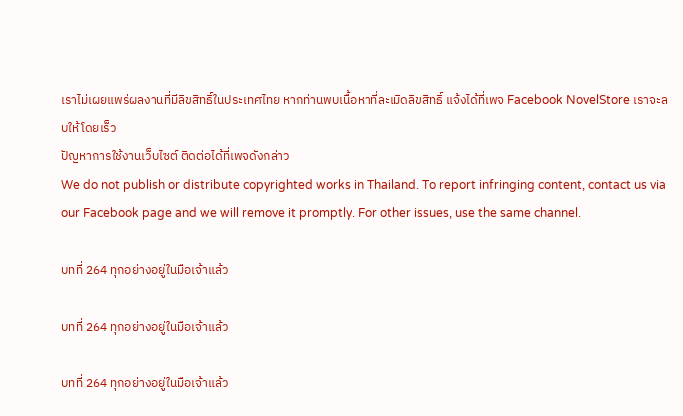เราไม่เผยแพร่ผลงานที่มีลิขสิทธิ์ในประเทศไทย หากท่านพบเนื้อหาที่ละเมิดลิขสิทธิ์ แจ้งได้ที่เพจ Facebook NovelStore เราจะลบให้โดยเร็ว
ปัญหาการใช้งานเว็บไซต์ ติดต่อได้ที่เพจดังกล่าว
We do not publish or distribute copyrighted works in Thailand. To report infringing content, contact us via our Facebook page and we will remove it promptly. For other issues, use the same channel.

บทที่ 264 ทุกอย่างอยู่ในมือเจ้าแล้ว

บทที่ 264 ทุกอย่างอยู่ในมือเจ้าแล้ว

บทที่ 264 ทุกอย่างอยู่ในมือเจ้าแล้ว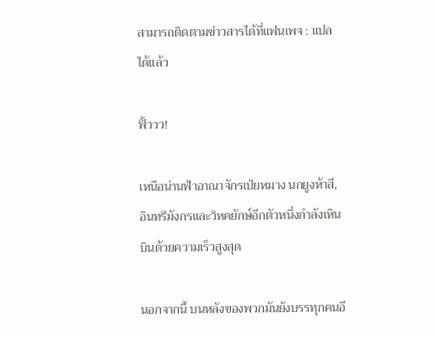สามารถติดตามข่าวสารได้ที่แฟนเพจ : แปลได้แล้ว

ฟิ้ววว!

เหนือน่านฟ้าอาณาจักรเป่ยหมาง นกยูงห้าสี, อินทรีมังกรและวิหคยักษ์อีกตัวหนึ่งกำลังเหินบินด้วยความเร็วสูงสุด

นอกจากนี้ บนหลังของพวกมันยังบรรทุกคนอี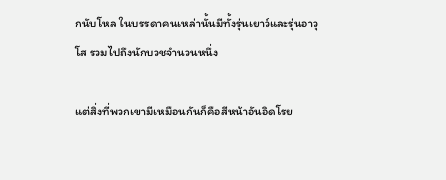กนับโหล ในบรรดาคนเหล่านั้นมีทั้งรุ่นเยาว์และรุ่นอาวุโส รวมไปถึงนักบวชจำนวนหนึ่ง

แต่สิ่งที่พวกเขามีเหมือนกันก็คือสีหน้าอันอิดโรย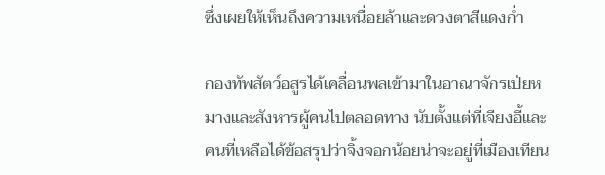ซึ่งเผยให้เห็นถึงความเหนื่อยล้าและดวงตาสีแดงก่ำ

กองทัพสัตว์อสูรได้เคลื่อนพลเข้ามาในอาณาจักรเป่ยหมางและสังหารผู้คนไปตลอดทาง นับตั้งแต่ที่เจียงอี้และคนที่เหลือได้ข้อสรุปว่าจิ้งจอกน้อยน่าจะอยู่ที่เมืองเทียน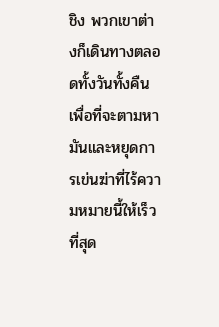ชิง พวกเขาต่างก็เดินทางตลอดทั้งวันทั้งคืนเพื่อที่จะตามหามันและหยุดการเข่นฆ่าที่ไร้ความหมายนี้ให้เร็วที่สุด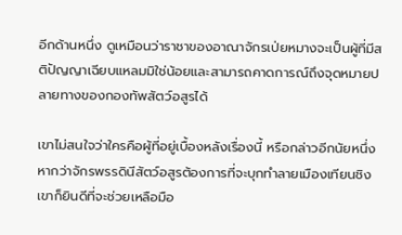อีกด้านหนึ่ง ดูเหมือนว่าราชาของอาณาจักรเป่ยหมางจะเป็นผู้ที่มีสติปัญญาเฉียบแหลมมิใช่น้อยและสามารถคาดการณ์ถึงจุดหมายปลายทางของกองทัพสัตว์อสูรได้

เขาไม่สนใจว่าใครคือผู้ที่อยู่เบื้องหลังเรื่องนี้ หรือกล่าวอีกนัยหนึ่ง หากว่าจักรพรรดินีสัตว์อสูรต้องการที่จะบุกทำลายเมืองเทียนชิง เขาก็ยินดีที่จะช่วยเหลือมือ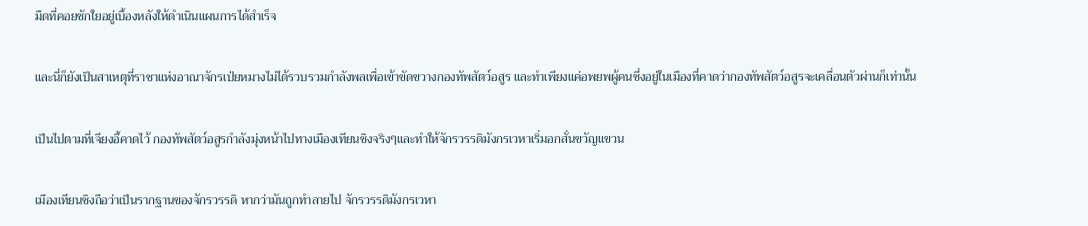มืดที่คอยชักใยอยู่เบื้องหลังให้ดำเนินแผนการได้สำเร็จ

และนี่ก็ยังเป็นสาเหตุที่ราชาแห่งอาณาจักรเป่ยหมางไม่ได้รวบรวมกำลังพลเพื่อเข้าขัดขวางกองทัพสัตว์อสูร และทำเพียงแค่อพยพผู้คนซึ่งอยู่ในเมืองที่คาดว่ากองทัพสัตว์อสูรจะเคลื่อนตัวผ่านก็เท่านั้น

เป็นไปตามที่เจียงอี้คาดไว้ กองทัพสัตว์อสูรกำลังมุ่งหน้าไปทางเมืองเทียนชิงจริงๆและทำให้จักรวรรดิมังกรเวหาเริ่มอกสั่นขวัญแขวน

เมืองเทียนชิงถือว่าเป็นรากฐานของจักรวรรดิ หากว่ามันถูกทำลายไป จักรวรรดิมังกรเวหา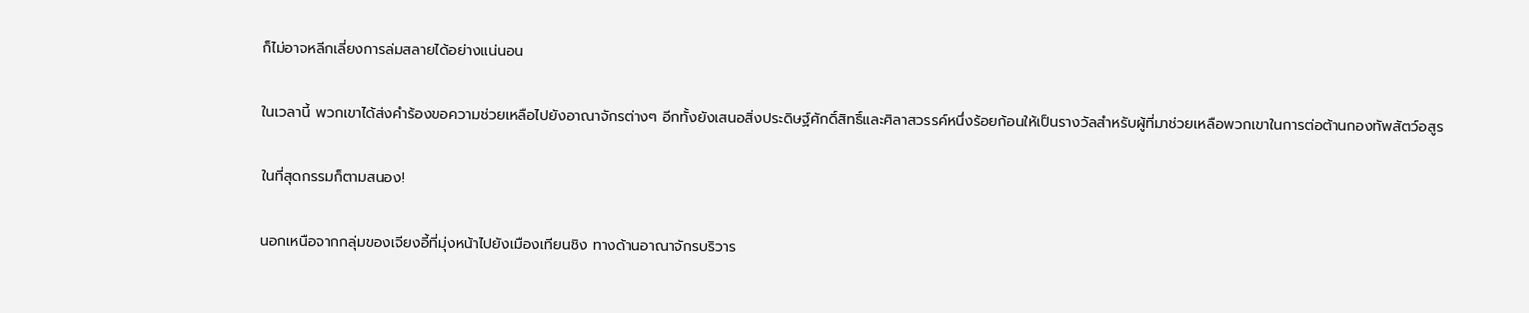ก็ไม่อาจหลีกเลี่ยงการล่มสลายได้อย่างแน่นอน

ในเวลานี้ พวกเขาได้ส่งคำร้องขอความช่วยเหลือไปยังอาณาจักรต่างๆ อีกทั้งยังเสนอสิ่งประดิษฐ์ศักดิ์สิทธิ์และศิลาสวรรค์หนึ่งร้อยก้อนให้เป็นรางวัลสำหรับผู้ที่มาช่วยเหลือพวกเขาในการต่อต้านกองทัพสัตว์อสูร

ในที่สุดกรรมก็ตามสนอง!

นอกเหนือจากกลุ่มของเจียงอี้ที่มุ่งหน้าไปยังเมืองเทียนชิง ทางด้านอาณาจักรบริวาร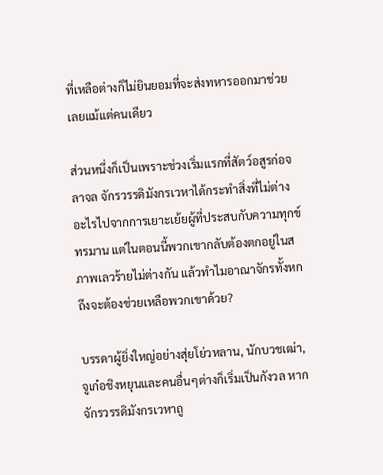ที่เหลือต่างก็ไม่ยินยอมที่จะส่งทหารออกมาช่วยเลยแม้แต่คนเดียว

ส่วนหนึ่งก็เป็นเพราะช่วงเริ่มแรกที่สัตว์อสูรก่อจลาจล จักรวรรดิมังกรเวหาได้กระทำสิ่งที่ไม่ต่างอะไรไปจากการเยาะเย้ยผู้ที่ประสบกับความทุกข์ทรมาน แต่ในตอนนี้พวกเขากลับต้องตกอยู่ในสภาพเลวร้ายไม่ต่างกัน แล้วทำไมอาณาจักรทั้งหกถึงจะต้องช่วยเหลือพวกเขาด้วย?

บรรดาผู้ยิ่งใหญ่อย่างสุ่ยโย่วหลาน, นักบวชเฒ่า, จูเก๋อชิงหยุนและคนอื่นๆต่างก็เริ่มเป็นกังวล หากจักรวรรดิมังกรเวหาถู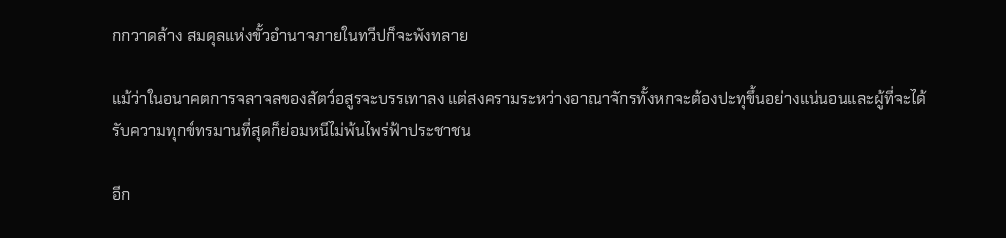กกวาดล้าง สมดุลแห่งขั้วอำนาจภายในทวีปก็จะพังทลาย

แม้ว่าในอนาคตการจลาจลของสัตว์อสูรจะบรรเทาลง แต่สงครามระหว่างอาณาจักรทั้งหกจะต้องปะทุขึ้นอย่างแน่นอนและผู้ที่จะได้รับความทุกข์ทรมานที่สุดก็ย่อมหนีไม่พ้นไพร่ฟ้าประชาชน

อีก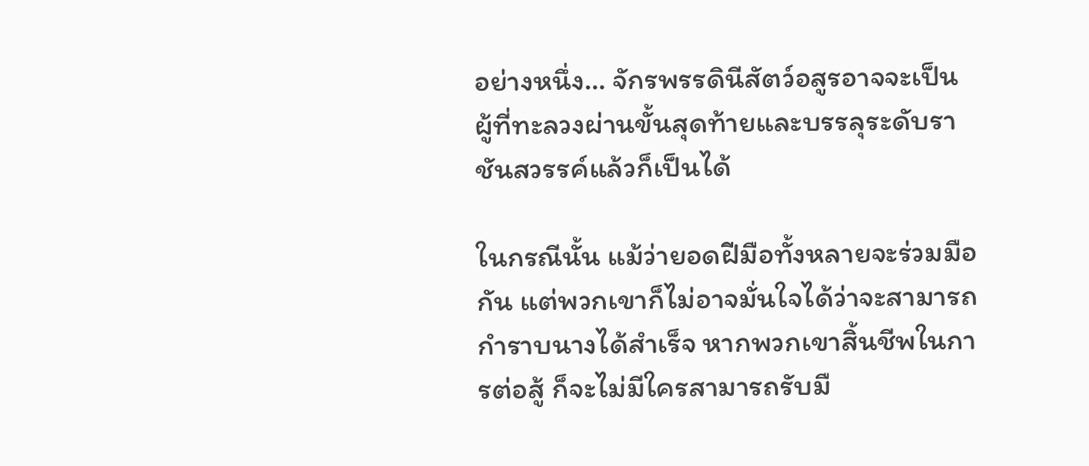อย่างหนึ่ง… จักรพรรดินีสัตว์อสูรอาจจะเป็นผู้ที่ทะลวงผ่านขั้นสุดท้ายและบรรลุระดับราชันสวรรค์แล้วก็เป็นได้

ในกรณีนั้น แม้ว่ายอดฝีมือทั้งหลายจะร่วมมือกัน แต่พวกเขาก็ไม่อาจมั่นใจได้ว่าจะสามารถกำราบนางได้สำเร็จ หากพวกเขาสิ้นชีพในการต่อสู้ ก็จะไม่มีใครสามารถรับมื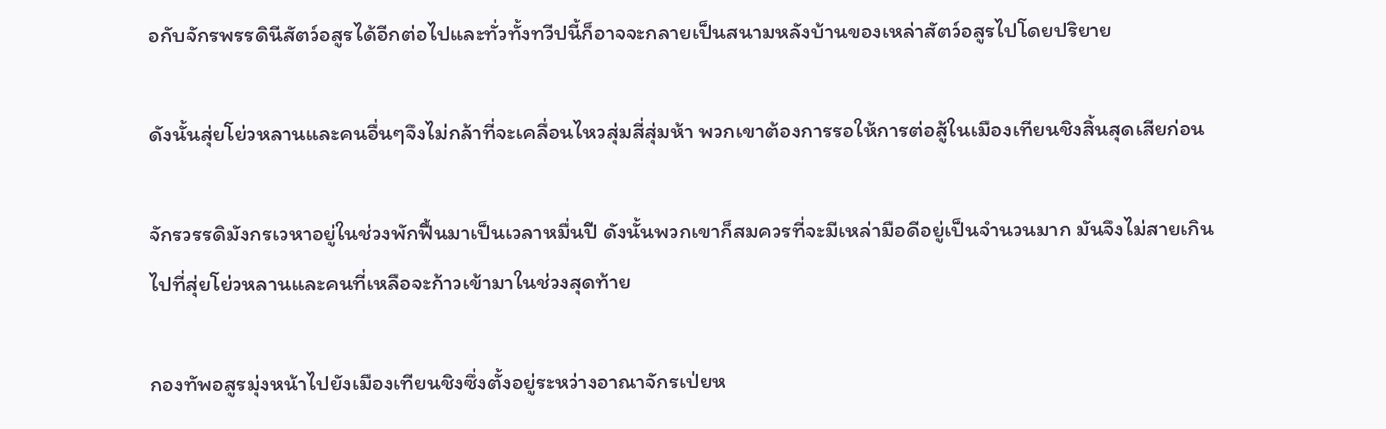อกับจักรพรรดินีสัตว์อสูรได้อีกต่อไปและทั่วทั้งทวีปนี้ก็อาจจะกลายเป็นสนามหลังบ้านของเหล่าสัตว์อสูรไปโดยปริยาย

ดังนั้นสุ่ยโย่วหลานและคนอื่นๆจึงไม่กล้าที่จะเคลื่อนไหวสุ่มสี่สุ่มห้า พวกเขาต้องการรอให้การต่อสู้ในเมืองเทียนชิงสิ้นสุดเสียก่อน

จักรวรรดิมังกรเวหาอยู่ในช่วงพักฟื้นมาเป็นเวลาหมื่นปี ดังนั้นพวกเขาก็สมควรที่จะมีเหล่ามือดีอยู่เป็นจำนวนมาก มันจึงไม่สายเกินไปที่สุ่ยโย่วหลานและคนที่เหลือจะก้าวเข้ามาในช่วงสุดท้าย

กองทัพอสูรมุ่งหน้าไปยังเมืองเทียนชิงซึ่งตั้งอยู่ระหว่างอาณาจักรเป่ยห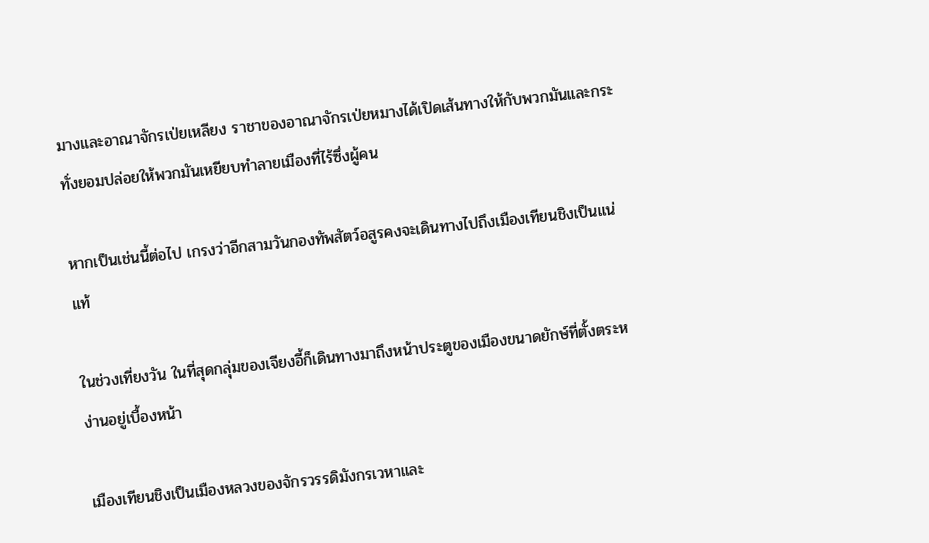มางและอาณาจักรเป่ยเหลียง ราชาของอาณาจักรเป่ยหมางได้เปิดเส้นทางให้กับพวกมันและกระทั่งยอมปล่อยให้พวกมันเหยียบทำลายเมืองที่ไร้ซึ่งผู้คน

หากเป็นเช่นนี้ต่อไป เกรงว่าอีกสามวันกองทัพสัตว์อสูรคงจะเดินทางไปถึงเมืองเทียนชิงเป็นแน่แท้

ในช่วงเที่ยงวัน ในที่สุดกลุ่มของเจียงอี้ก็เดินทางมาถึงหน้าประตูของเมืองขนาดยักษ์ที่ตั้งตระหง่านอยู่เบื้องหน้า

เมืองเทียนชิงเป็นเมืองหลวงของจักรวรรดิมังกรเวหาและ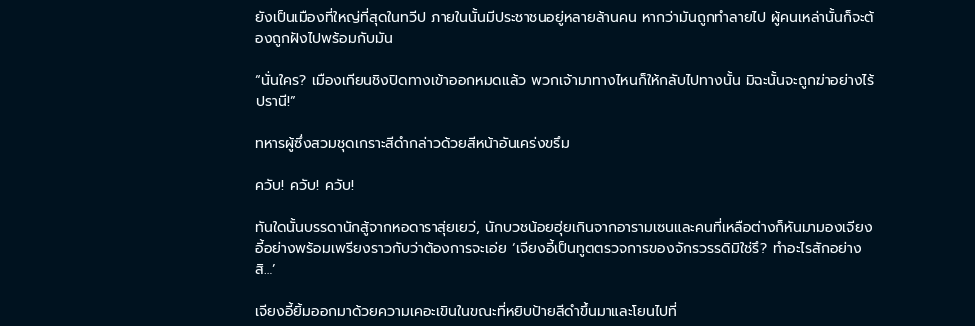ยังเป็นเมืองที่ใหญ่ที่สุดในทวีป ภายในนั้นมีประชาชนอยู่หลายล้านคน หากว่ามันถูกทำลายไป ผู้คนเหล่านั้นก็จะต้องถูกฝังไปพร้อมกับมัน

“นั่นใคร? เมืองเทียนชิงปิดทางเข้าออกหมดแล้ว พวกเจ้ามาทางไหนก็ให้กลับไปทางนั้น มิฉะนั้นจะถูกฆ่าอย่างไร้ปรานี!”

ทหารผู้ซึ่งสวมชุดเกราะสีดำกล่าวด้วยสีหน้าอันเคร่งขรึม

ควับ! ควับ! ควับ!

ทันใดนั้นบรรดานักสู้จากหอดาราสุ่ยเยว่, นักบวชน้อยฮุ่ยเกินจากอารามเซนและคนที่เหลือต่างก็หันมามองเจียงอี้อย่างพร้อมเพรียงราวกับว่าต้องการจะเอ่ย ‘เจียงอี้เป็นทูตตรวจการของจักรวรรดิมิใช่รึ? ทำอะไรสักอย่างสิ…’

เจียงอี้ยิ้มออกมาด้วยความเคอะเขินในขณะที่หยิบป้ายสีดำขึ้นมาและโยนไปที่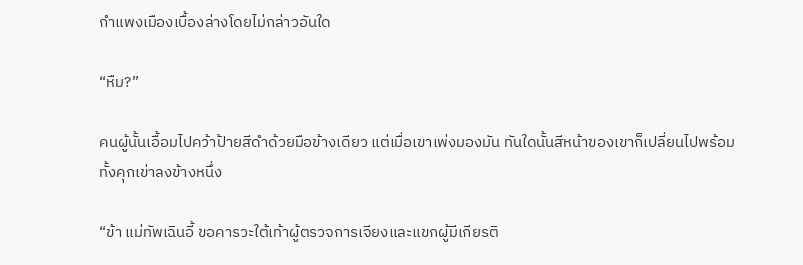กำแพงเมืองเบื้องล่างโดยไม่กล่าวอันใด

“หืม?”

คนผู้นั้นเอื้อมไปคว้าป้ายสีดำด้วยมือข้างเดียว แต่เมื่อเขาเพ่งมองมัน ทันใดนั้นสีหน้าของเขาก็เปลี่ยนไปพร้อมทั้งคุกเข่าลงข้างหนึ่ง

“ข้า แม่ทัพเฉินอี้ ขอคารวะใต้เท้าผู้ตรวจการเจียงและแขกผู้มีเกียรติ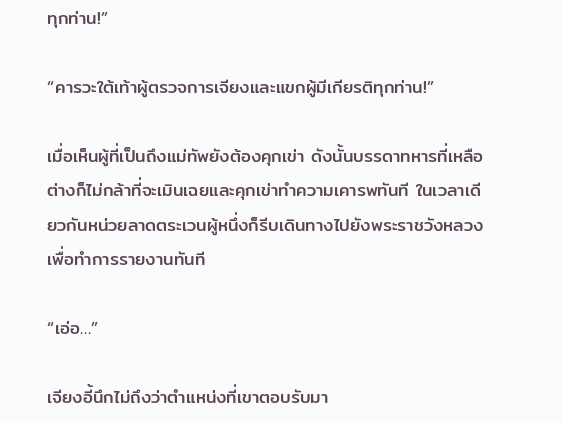ทุกท่าน!”

“คารวะใต้เท้าผู้ตรวจการเจียงและแขกผู้มีเกียรติทุกท่าน!”

เมื่อเห็นผู้ที่เป็นถึงแม่ทัพยังต้องคุกเข่า ดังนั้นบรรดาทหารที่เหลือต่างก็ไม่กล้าที่จะเมินเฉยและคุกเข่าทำความเคารพทันที ในเวลาเดียวกันหน่วยลาดตระเวนผู้หนึ่งก็รีบเดินทางไปยังพระราชวังหลวงเพื่อทำการรายงานทันที

“เอ่อ…”

เจียงอี้นึกไม่ถึงว่าตำแหน่งที่เขาตอบรับมา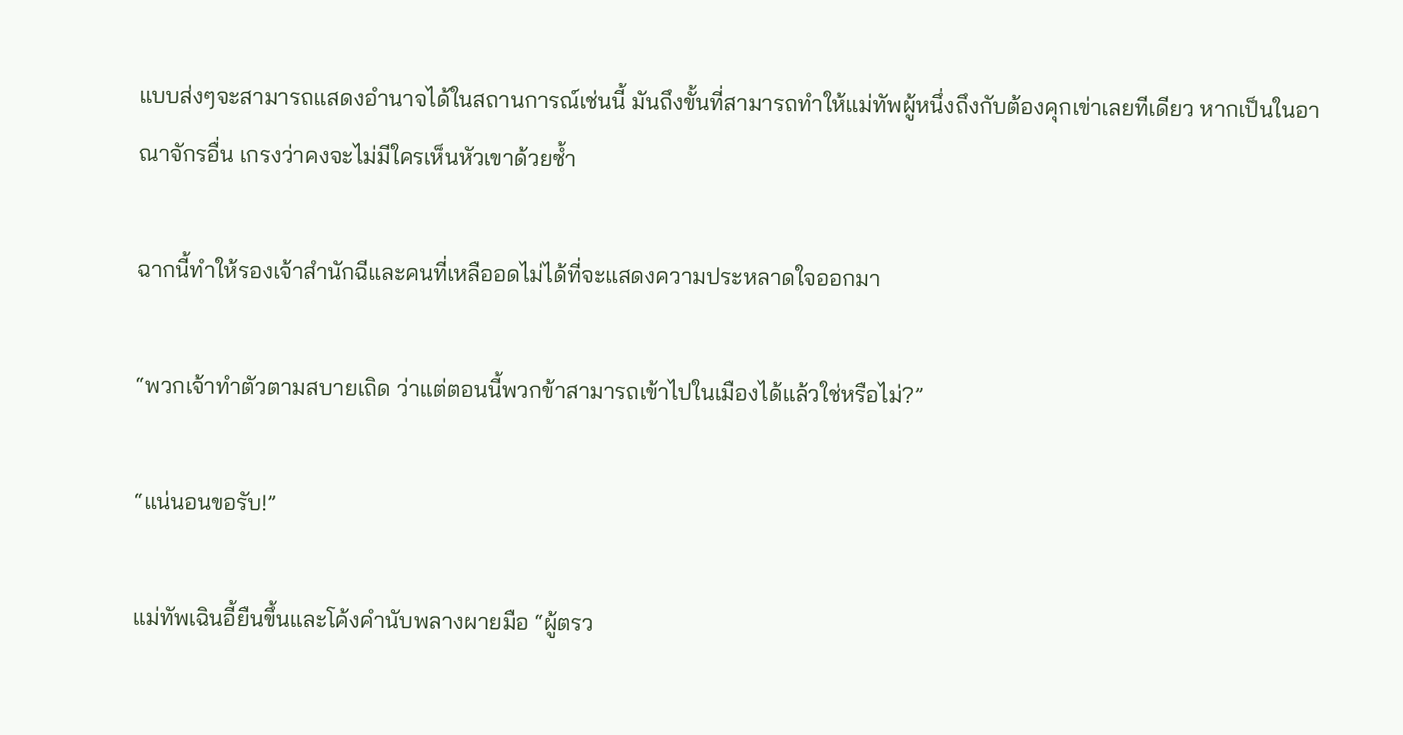แบบส่งๆจะสามารถแสดงอำนาจได้ในสถานการณ์เช่นนี้ มันถึงขั้นที่สามารถทำให้แม่ทัพผู้หนึ่งถึงกับต้องคุกเข่าเลยทีเดียว หากเป็นในอาณาจักรอื่น เกรงว่าคงจะไม่มีใครเห็นหัวเขาด้วยซ้ำ

ฉากนี้ทำให้รองเจ้าสำนักฉีและคนที่เหลืออดไม่ได้ที่จะแสดงความประหลาดใจออกมา

“พวกเจ้าทำตัวตามสบายเถิด ว่าแต่ตอนนี้พวกข้าสามารถเข้าไปในเมืองได้แล้วใช่หรือไม่?”

“แน่นอนขอรับ!”

แม่ทัพเฉินอี้ยืนขึ้นและโค้งคำนับพลางผายมือ “ผู้ตรว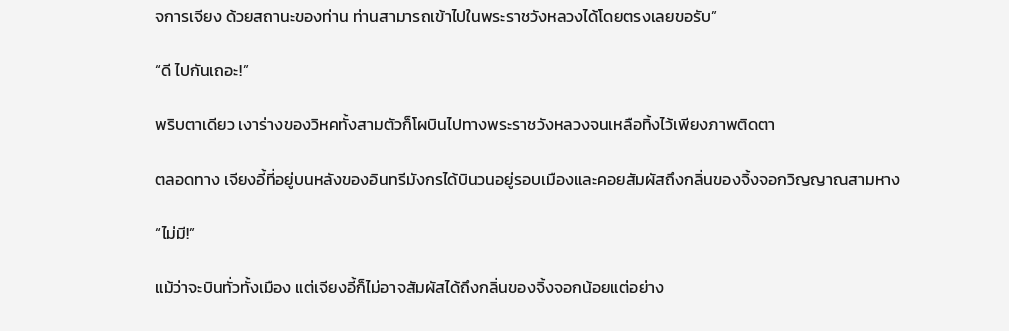จการเจียง ด้วยสถานะของท่าน ท่านสามารถเข้าไปในพระราชวังหลวงได้โดยตรงเลยขอรับ”

“ดี ไปกันเถอะ!”

พริบตาเดียว เงาร่างของวิหคทั้งสามตัวก็โผบินไปทางพระราชวังหลวงจนเหลือทิ้งไว้เพียงภาพติดตา

ตลอดทาง เจียงอี้ที่อยู่บนหลังของอินทรีมังกรได้บินวนอยู่รอบเมืองและคอยสัมผัสถึงกลิ่นของจิ้งจอกวิญญาณสามหาง

“ไม่มี!”

แม้ว่าจะบินทั่วทั้งเมือง แต่เจียงอี้ก็ไม่อาจสัมผัสได้ถึงกลิ่นของจิ้งจอกน้อยแต่อย่าง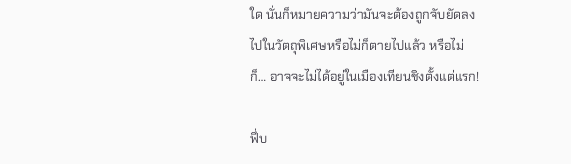ใด นั่นก็หมายความว่ามันจะต้องถูกจับยัดลงไปในวัตถุพิเศษหรือไม่ก็ตายไปแล้ว หรือไม่ก็… อาจจะไม่ได้อยู่ในเมืองเทียนชิงตั้งแต่แรก!

ฟึ่บ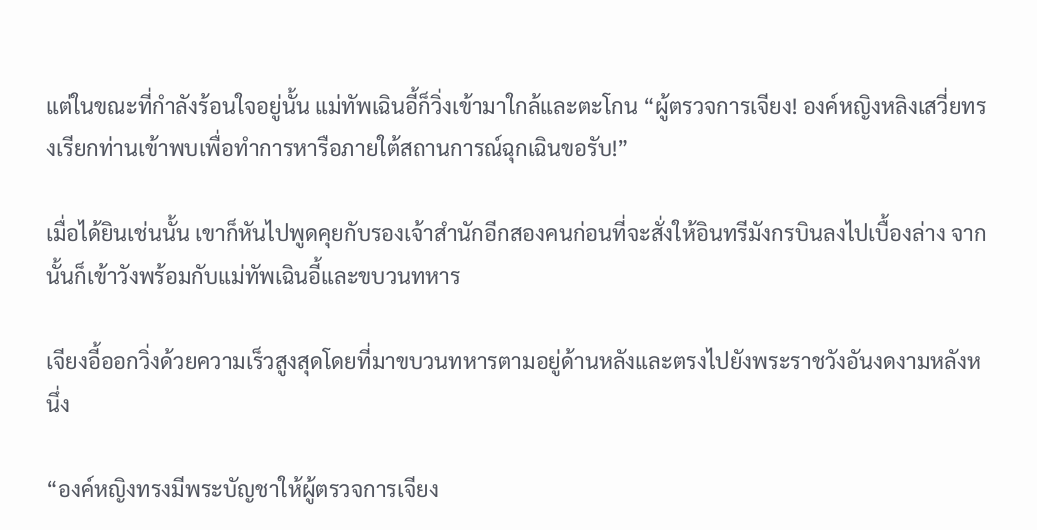แต่ในขณะที่กำลังร้อนใจอยู่นั้น แม่ทัพเฉินอี้ก็วิ่งเข้ามาใกล้และตะโกน “ผู้ตรวจการเจียง! องค์หญิงหลิงเสวี่ยทรงเรียกท่านเข้าพบเพื่อทำการหารือภายใต้สถานการณ์ฉุกเฉินขอรับ!”

เมื่อได้ยินเช่นนั้น เขาก็หันไปพูดคุยกับรองเจ้าสำนักอีกสองคนก่อนที่จะสั่งให้อินทรีมังกรบินลงไปเบื้องล่าง จากนั้นก็เข้าวังพร้อมกับแม่ทัพเฉินอี้และขบวนทหาร

เจียงอี้ออกวิ่งด้วยความเร็วสูงสุดโดยที่มาขบวนทหารตามอยู่ด้านหลังและตรงไปยังพระราชวังอันงดงามหลังหนึ่ง

“องค์หญิงทรงมีพระบัญชาให้ผู้ตรวจการเจียง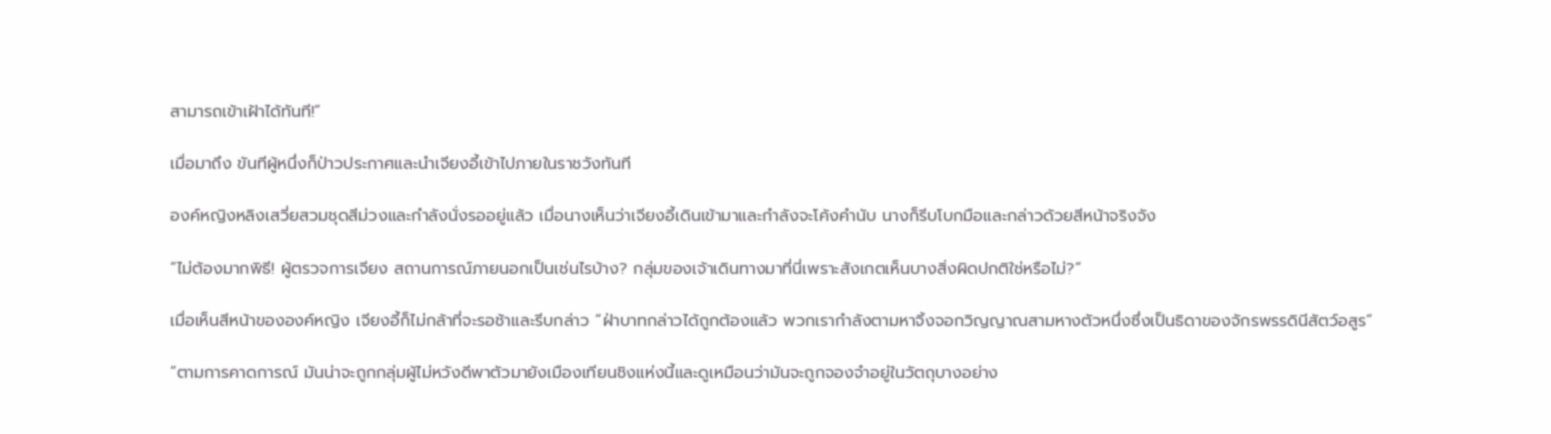สามารถเข้าเฝ้าได้ทันที!”

เมื่อมาถึง ขันทีผู้หนึ่งก็ป่าวประกาศและนำเจียงอี้เข้าไปภายในราชวังทันที

องค์หญิงหลิงเสวี่ยสวมชุดสีม่วงและกำลังนั่งรออยู่แล้ว เมื่อนางเห็นว่าเจียงอี้เดินเข้ามาและกำลังจะโค้งคำนับ นางก็รีบโบกมือและกล่าวด้วยสีหน้าจริงจัง

“ไม่ต้องมากพิธี! ผู้ตรวจการเจียง สถานการณ์ภายนอกเป็นเช่นไรบ้าง? กลุ่มของเจ้าเดินทางมาที่นี่เพราะสังเกตเห็นบางสิ่งผิดปกติใช่หรือไม่?”

เมื่อเห็นสีหน้าขององค์หญิง เจียงอี้ก็ไม่กล้าที่จะรอช้าและรีบกล่าว “ฝ่าบาทกล่าวได้ถูกต้องแล้ว พวกเรากำลังตามหาจิ้งจอกวิญญาณสามหางตัวหนึ่งซึ่งเป็นธิดาของจักรพรรดินีสัตว์อสูร”

“ตามการคาดการณ์ มันน่าจะถูกกลุ่มผู้ไม่หวังดีพาตัวมายังเมืองเทียนชิงแห่งนี้และดูเหมือนว่ามันจะถูกจองจำอยู่ในวัตถุบางอย่าง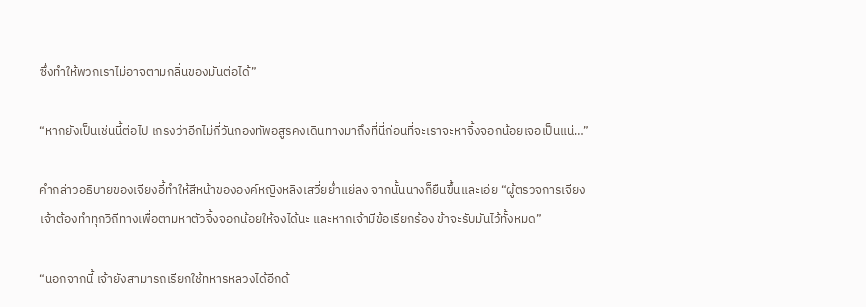ซึ่งทำให้พวกเราไม่อาจตามกลิ่นของมันต่อได้”

“หากยังเป็นเช่นนี้ต่อไป เกรงว่าอีกไม่กี่วันกองทัพอสูรคงเดินทางมาถึงที่นี่ก่อนที่จะเราจะหาจิ้งจอกน้อยเจอเป็นแน่…”

คำกล่าวอธิบายของเจียงอี้ทำให้สีหน้าขององค์หญิงหลิงเสวี่ยย่ำแย่ลง จากนั้นนางก็ยืนขึ้นและเอ่ย “ผู้ตรวจการเจียง เจ้าต้องทำทุกวิถีทางเพื่อตามหาตัวจิ้งจอกน้อยให้จงได้นะ และหากเจ้ามีข้อเรียกร้อง ข้าจะรับมันไว้ทั้งหมด”

“นอกจากนี้ เจ้ายังสามารถเรียกใช้ทหารหลวงได้อีกด้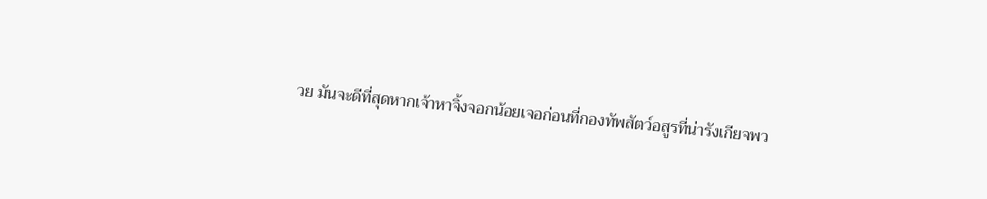วย มันจะดีที่สุดหากเจ้าหาจิ้งจอกน้อยเจอก่อนที่กองทัพสัตว์อสูรที่น่ารังเกียจพว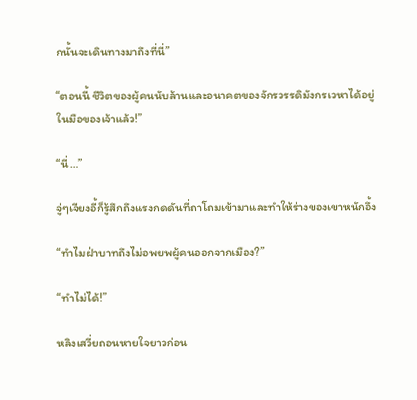กนั้นจะเดินทางมาถึงที่นี่”

“ตอนนี้ ชีวิตของผู้คนนับล้านและอนาคตของจักรวรรดิมังกรเวหาได้อยู่ในมือของเจ้าแล้ว!”

“นี่…”

จู่ๆเจียงอี้ก็รู้สึกถึงแรงกดดันที่ถาโถมเข้ามาและทำให้ร่างของเขาหนักอึ้ง

“ทำไมฝ่าบาทถึงไม่อพยพผู้คนออกจากเมือง?”

“ทำไม่ได้!”

หลิงเสวี่ยถอนหายใจยาวก่อน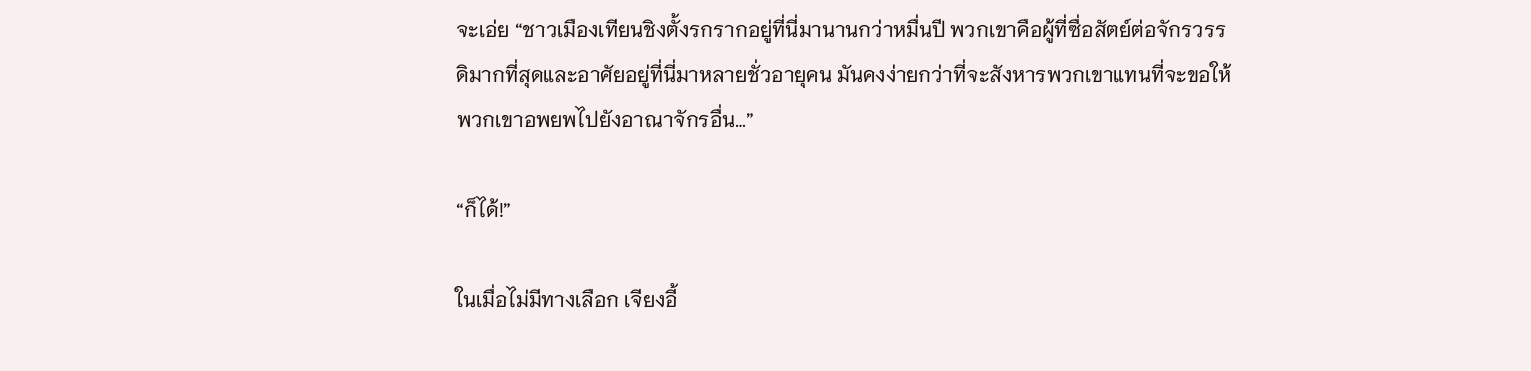จะเอ่ย “ชาวเมืองเทียนชิงตั้งรกรากอยู่ที่นี่มานานกว่าหมื่นปี พวกเขาคือผู้ที่ซื่อสัตย์ต่อจักรวรรดิมากที่สุดและอาศัยอยู่ที่นี่มาหลายชั่วอายุคน มันคงง่ายกว่าที่จะสังหารพวกเขาแทนที่จะขอให้พวกเขาอพยพไปยังอาณาจักรอื่น…”

“ก็ได้!”

ในเมื่อไม่มีทางเลือก เจียงอี้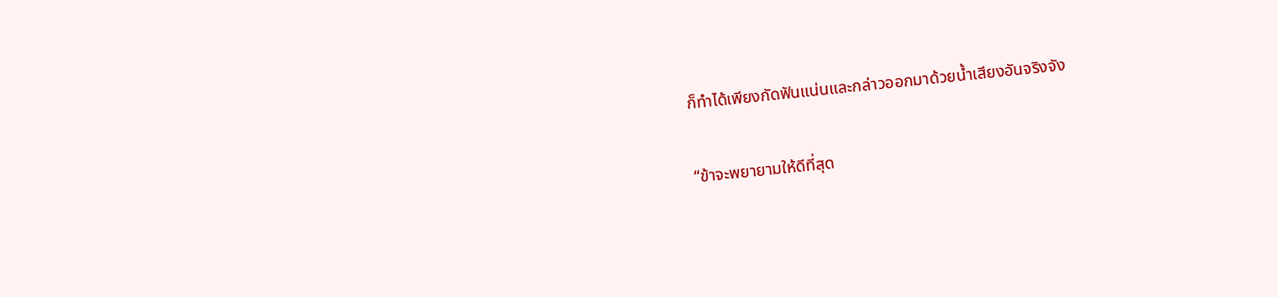ก็ทำได้เพียงกัดฟันแน่นและกล่าวออกมาด้วยน้ำเสียงอันจริงจัง

“ข้าจะพยายามให้ดีที่สุด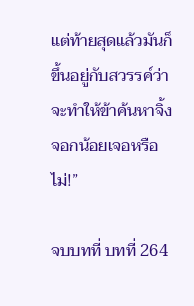แต่ท้ายสุดแล้วมันก็ขึ้นอยู่กับสวรรค์ว่าจะทำให้ข้าค้นหาจิ้งจอกน้อยเจอหรือไม่!”

จบบทที่ บทที่ 264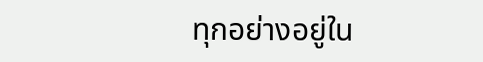ทุกอย่างอยู่ใน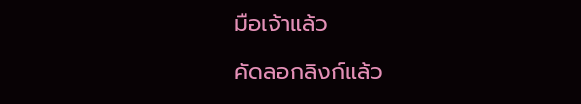มือเจ้าแล้ว

คัดลอกลิงก์แล้ว